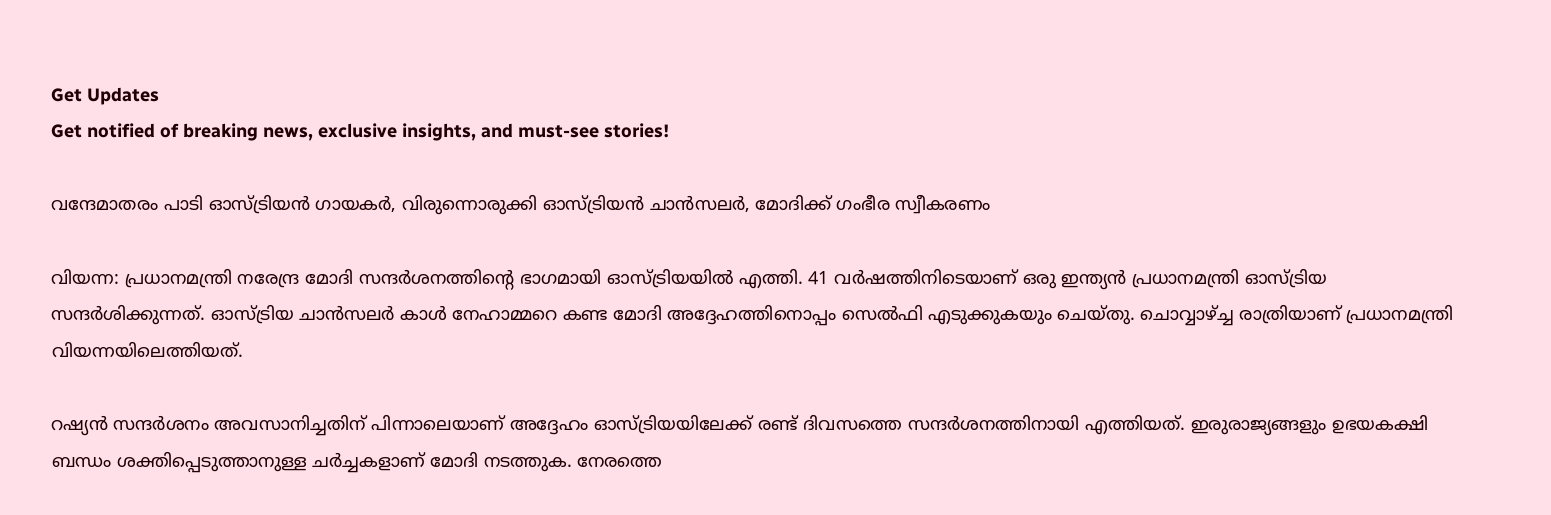Get Updates
Get notified of breaking news, exclusive insights, and must-see stories!

വന്ദേമാതരം പാടി ഓസ്ട്രിയന്‍ ഗായകര്‍, വിരുന്നൊരുക്കി ഓസ്ട്രിയന്‍ ചാന്‍സലര്‍, മോദിക്ക് ഗംഭീര സ്വീകരണം

വിയന്ന: പ്രധാനമന്ത്രി നരേന്ദ്ര മോദി സന്ദര്‍ശനത്തിന്റെ ഭാഗമായി ഓസ്ട്രിയയില്‍ എത്തി. 41 വര്‍ഷത്തിനിടെയാണ് ഒരു ഇന്ത്യന്‍ പ്രധാനമന്ത്രി ഓസ്ട്രിയ സന്ദര്‍ശിക്കുന്നത്. ഓസ്ട്രിയ ചാന്‍സലര്‍ കാള്‍ നേഹാമ്മറെ കണ്ട മോദി അദ്ദേഹത്തിനൊപ്പം സെല്‍ഫി എടുക്കുകയും ചെയ്തു. ചൊവ്വാഴ്ച്ച രാത്രിയാണ് പ്രധാനമന്ത്രി വിയന്നയിലെത്തിയത്.

റഷ്യന്‍ സന്ദര്‍ശനം അവസാനിച്ചതിന് പിന്നാലെയാണ് അദ്ദേഹം ഓസ്ട്രിയയിലേക്ക് രണ്ട് ദിവസത്തെ സന്ദര്‍ശനത്തിനായി എത്തിയത്. ഇരുരാജ്യങ്ങളും ഉഭയകക്ഷി ബന്ധം ശക്തിപ്പെടുത്താനുള്ള ചര്‍ച്ചകളാണ് മോദി നടത്തുക. നേരത്തെ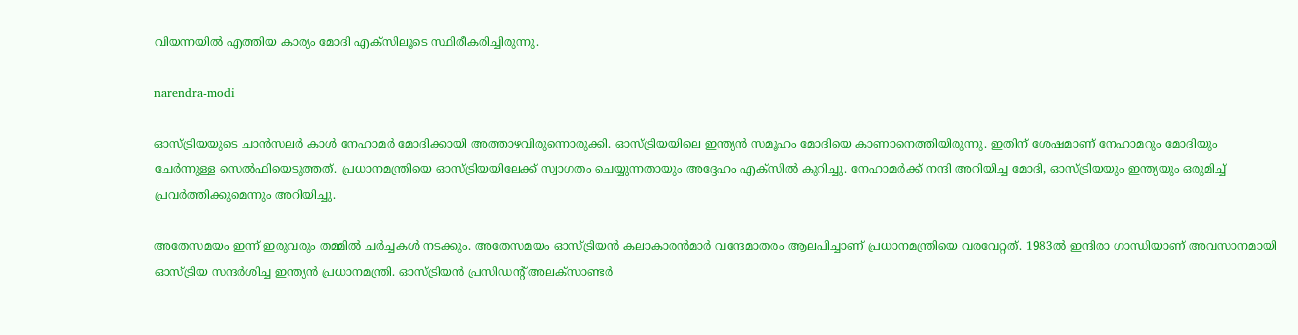വിയന്നയില്‍ എത്തിയ കാര്യം മോദി എക്‌സിലൂടെ സ്ഥിരീകരിച്ചിരുന്നു.

narendra-modi

ഓസ്ട്രിയയുടെ ചാന്‍സലര്‍ കാള്‍ നേഹാമര്‍ മോദിക്കായി അത്താഴവിരുന്നൊരുക്കി. ഓസ്ട്രിയയിലെ ഇന്ത്യന്‍ സമൂഹം മോദിയെ കാണാനെത്തിയിരുന്നു. ഇതിന് ശേഷമാണ് നേഹാമറും മോദിയും ചേര്‍ന്നുള്ള സെല്‍ഫിയെടുത്തത്. പ്രധാനമന്ത്രിയെ ഓസ്ട്രിയയിലേക്ക് സ്വാഗതം ചെയ്യുന്നതായും അദ്ദേഹം എക്‌സില്‍ കുറിച്ചു. നേഹാമര്‍ക്ക് നന്ദി അറിയിച്ച മോദി, ഓസ്ട്രിയയും ഇന്ത്യയും ഒരുമിച്ച് പ്രവര്‍ത്തിക്കുമെന്നും അറിയിച്ചു.

അതേസമയം ഇന്ന് ഇരുവരും തമ്മില്‍ ചര്‍ച്ചകള്‍ നടക്കും. അതേസമയം ഓസ്ട്രിയന്‍ കലാകാരന്‍മാര്‍ വന്ദേമാതരം ആലപിച്ചാണ് പ്രധാനമന്ത്രിയെ വരവേറ്റത്. 1983ല്‍ ഇന്ദിരാ ഗാന്ധിയാണ് അവസാനമായി ഓസ്ട്രിയ സന്ദര്‍ശിച്ച ഇന്ത്യന്‍ പ്രധാനമന്ത്രി. ഓസ്ട്രിയന്‍ പ്രസിഡന്റ് അലക്‌സാണ്ടര്‍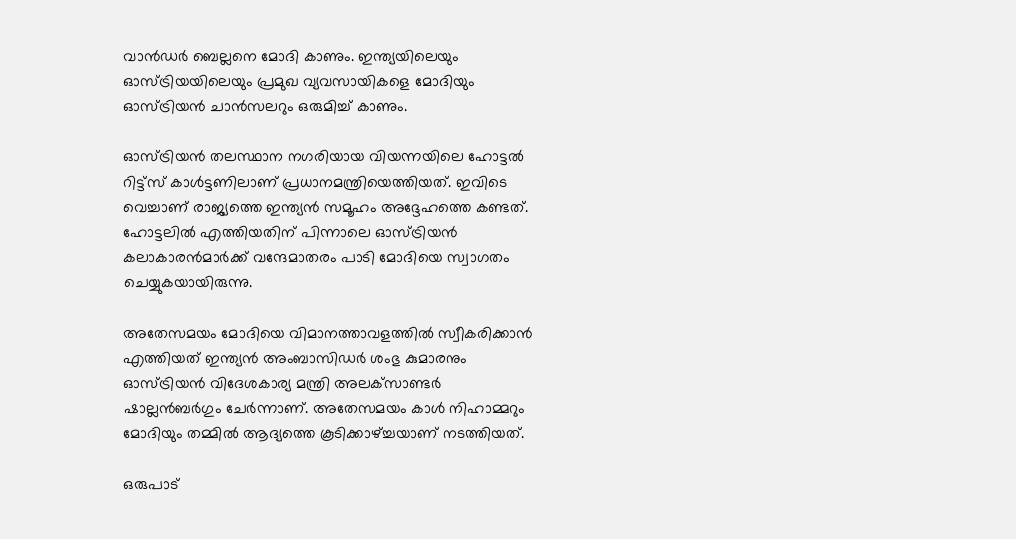വാന്‍ഡര്‍ ബെല്ലനെ മോദി കാണും. ഇന്ത്യയിലെയും ഓസ്ട്രിയയിലെയും പ്രമുഖ വ്യവസായികളെ മോദിയും ഓസ്ട്രിയന്‍ ചാന്‍സലറും ഒരുമിച്ച് കാണും.

ഓസ്ട്രിയന്‍ തലസ്ഥാന നഗരിയായ വിയന്നയിലെ ഹോട്ടല്‍ റിട്ട്‌സ് കാള്‍ട്ടണിലാണ് പ്രധാനമന്ത്രിയെത്തിയത്. ഇവിടെ വെച്ചാണ് രാജ്യത്തെ ഇന്ത്യന്‍ സമൂഹം അദ്ദേഹത്തെ കണ്ടത്. ഹോട്ടലില്‍ എത്തിയതിന് പിന്നാലെ ഓസ്ട്രിയന്‍ കലാകാരന്‍മാര്‍ക്ക് വന്ദേമാതരം പാടി മോദിയെ സ്വാഗതം ചെയ്യുകയായിരുന്നു.

അതേസമയം മോദിയെ വിമാനത്താവളത്തില്‍ സ്വീകരിക്കാന്‍ എത്തിയത് ഇന്ത്യന്‍ അംബാസിഡര്‍ ശംഭു കുമാരനും ഓസ്ട്രിയന്‍ വിദേശകാര്യ മന്ത്രി അലക്‌സാണ്ടര്‍ ഷാല്ലന്‍ബര്‍ഗും ചേര്‍ന്നാണ്. അതേസമയം കാള്‍ നിഹാമ്മറും മോദിയും തമ്മില്‍ ആദ്യത്തെ കൂടിക്കാഴ്ച്ചയാണ് നടത്തിയത്.

ഒരുപാട്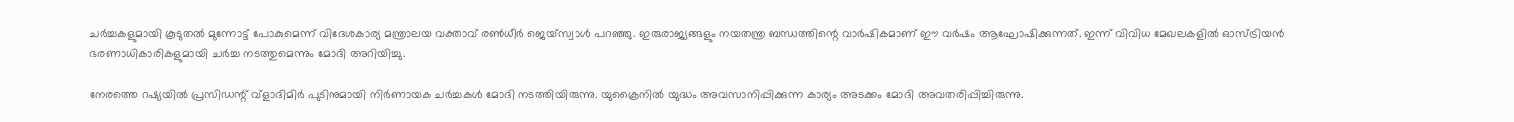ചര്‍ച്ചകളുമായി കൂടുതല്‍ മുന്നോട്ട് പോകുമെന്ന് വിദേശകാര്യ മന്ത്രാലയ വക്താവ് രണ്‍ധീര്‍ ജെയ്‌സ്വാള്‍ പറഞ്ഞു. ഇരുരാജ്യങ്ങളും നയതന്ത്ര ബന്ധത്തിന്റെ വാര്‍ഷികമാണ് ഈ വര്‍ഷം ആഘോഷിക്കുന്നത്. ഇന്ന് വിവിധ മേഖലകളില്‍ ഓസ്ട്രിയന്‍ ഭരണാധികാരികളുമായി ചര്‍ച്ച നടത്തുമെന്നും മോദി അറിയിച്ചു.

നേരത്തെ റഷ്യയില്‍ പ്രസിഡന്റ് വ്‌ളാദിമിര്‍ പുടിനുമായി നിര്‍ണായക ചര്‍ച്ചകള്‍ മോദി നടത്തിയിരുന്നു. യുക്രൈനില്‍ യുദ്ധം അവസാനിപ്പിക്കുന്ന കാര്യം അടക്കം മോദി അവതരിപ്പിച്ചിരുന്നു.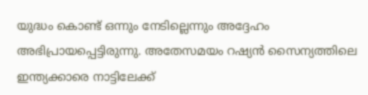യുദ്ധം കൊണ്ട് ഒന്നും നേടില്ലെന്നും അദ്ദേഹം അഭിപ്രായപ്പെട്ടിരുന്നു. അതേസമയം റഷ്യന്‍ സൈന്യത്തിലെ ഇന്ത്യക്കാരെ നാട്ടിലേക്ക്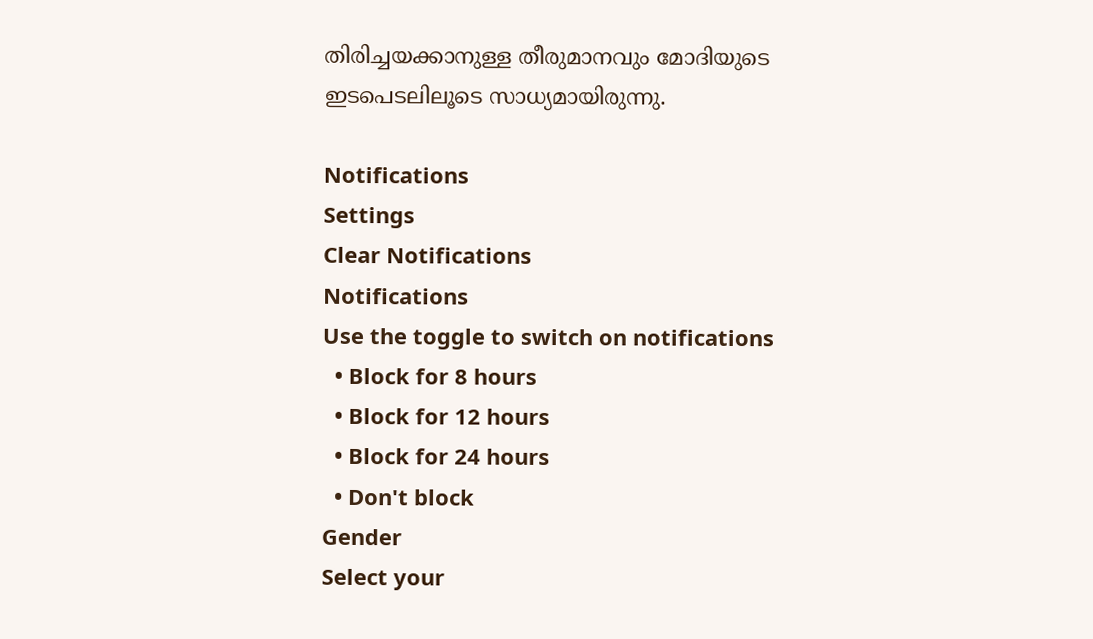തിരിച്ചയക്കാനുള്ള തീരുമാനവും മോദിയുടെ ഇടപെടലിലൂടെ സാധ്യമായിരുന്നു.

Notifications
Settings
Clear Notifications
Notifications
Use the toggle to switch on notifications
  • Block for 8 hours
  • Block for 12 hours
  • Block for 24 hours
  • Don't block
Gender
Select your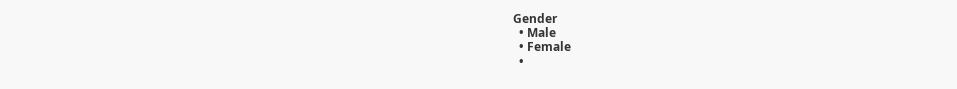Gender
  • Male
  • Female
  •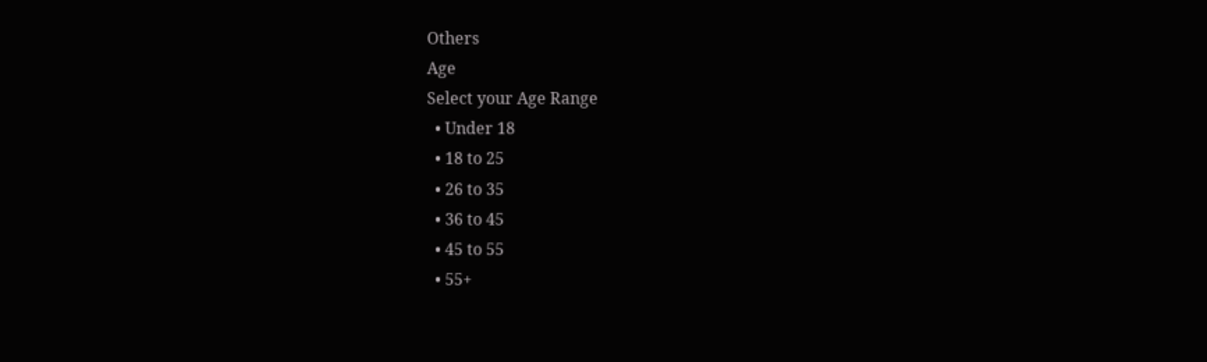Others
Age
Select your Age Range
  • Under 18
  • 18 to 25
  • 26 to 35
  • 36 to 45
  • 45 to 55
  • 55+